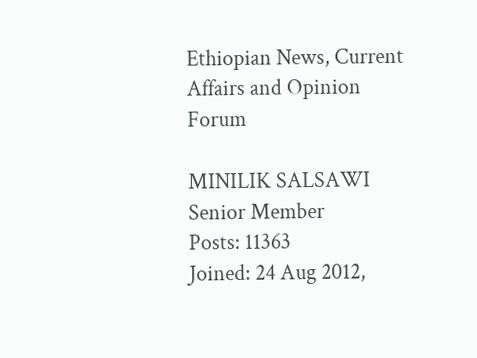Ethiopian News, Current Affairs and Opinion Forum

MINILIK SALSAWI
Senior Member
Posts: 11363
Joined: 24 Aug 2012,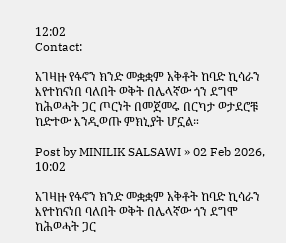12:02
Contact:

አገዛዙ የፋኖን ክንድ መቋቋም አቅቶት ከባድ ኪሳራን እየተከናነበ ባለበት ወቅት በሌላኛው ጎን ደግሞ ከሕወሓት ጋር ጦርነት በመጀመሩ በርካታ ወታደሮቹ ከድተው እንዲወጡ ምክኒያት ሆኗል።

Post by MINILIK SALSAWI » 02 Feb 2026, 10:02

አገዛዙ የፋኖን ክንድ መቋቋም አቅቶት ከባድ ኪሳራን እየተከናነበ ባለበት ወቅት በሌላኛው ጎን ደግሞ ከሕወሓት ጋር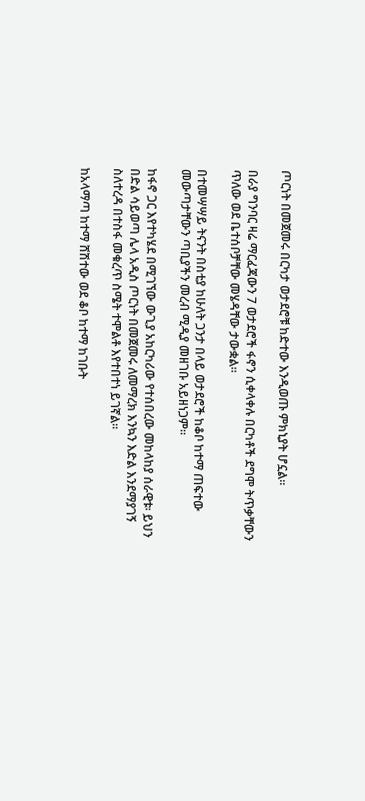ጦርነት በመጀመሩ በርካታ ወታደሮቹ ከድተው እንዲወጡ ምክኒያት ሆኗል።

በራያ ግንባር ዛሬ ማርፈጃውን 7 ወታደሮች ፋኖን ሲቀላቀሉ በርካቶች ደግሞ ትጥቃቸውን ጥለው ወደ ቤተሰቦቻቸው መሄዳቸው ታውቋል።

በተመሣሣይ ትናንት በስቲያ ከሁለት ጋንታ በላይ ወታደሮች ከቆቦ ከተማ ጠፍተው መውጣታቸውን ጣቢያችን መረብ ሚዲያ መዘገቡ አይዘነጋም።

ከፋኖ ጋር እየተካሄደ በሚገኘው ውጊያ አከርካሪው የተሰበረው መከላከያ ሰራዊቱ፡ ይህን በድል ሳይወጣ ሌላ አዲስ ጦርነት በመጀመሩ ለመማረክ እንኳን እድል እንደማያገኝ ስለተረዳ በተስፋ መቁረጥ ስሜት ተሞልቶ እየተበተነ ይገኛል።

ከአላማጣ ከተማ ሸሽተው ወደ ቆቦ ከተማ ከገቡት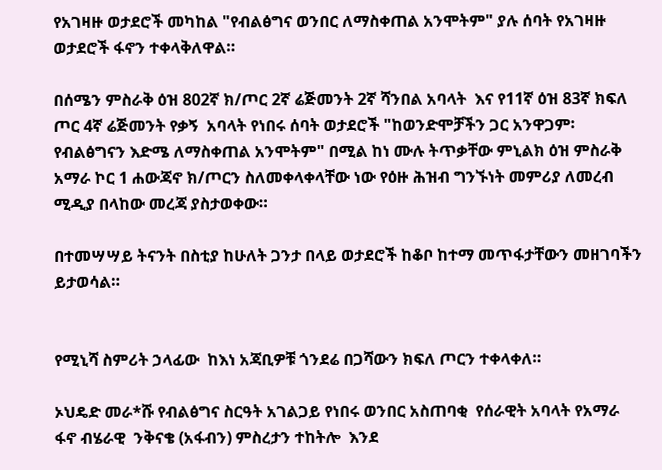የአገዛዙ ወታደሮች መካከል "የብልፅግና ወንበር ለማስቀጠል አንሞትም" ያሉ ሰባት የአገዛዙ ወታደሮች ፋኖን ተቀላቅለዋል።

በሰሜን ምስራቅ ዕዝ 802ኛ ክ/ጦር 2ኛ ሬጅመንት 2ኛ ሻንበል አባላት  እና የ11ኛ ዕዝ 83ኛ ክፍለ ጦር 4ኛ ሬጅመንት የቃኝ  አባላት የነበሩ ሰባት ወታደሮች "ከወንድሞቻችን ጋር አንዋጋም፡ የብልፅግናን እድሜ ለማስቀጠል አንሞትም" በሚል ከነ ሙሉ ትጥቃቸው ምኒልክ ዕዝ ምስራቅ አማራ ኮር 1 ሐውጃኖ ክ/ጦርን ስለመቀላቀላቸው ነው የዕዙ ሕዝብ ግንኙነት መምሪያ ለመረብ ሚዲያ በላከው መረጃ ያስታወቀው።

በተመሣሣይ ትናንት በስቲያ ከሁለት ጋንታ በላይ ወታደሮች ከቆቦ ከተማ መጥፋታቸውን መዘገባችን ይታወሳል።


የሚኒሻ ስምሪት ኃላፊው  ከእነ አጃቢዎቹ ጎንደሬ በጋሻውን ክፍለ ጦርን ተቀላቀለ።

ኦህዴድ መራ*ሹ የብልፅግና ስርዓት አገልጋይ የነበሩ ወንበር አስጠባቂ  የሰራዊት አባላት የአማራ ፋኖ ብሄራዊ  ንቅናቄ (አፋብን) ምስረታን ተከትሎ  እንደ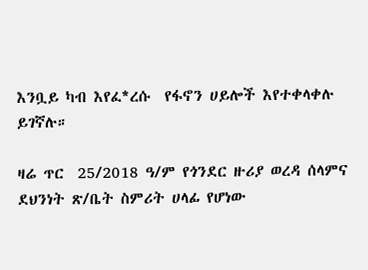እንቧይ ካብ እየፈ*ረሱ  የፋኖን ሀይሎች እየተቀላቀሉ  ይገኛሉ።

ዛሬ ጥር  25/2018 ዓ/ም የጎንደር ዙሪያ ወረዳ ሰላምና ደህንነት ጽ/ቤት ስምሪት ሀላፊ የሆነው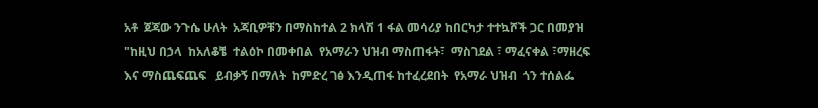አቶ  ጀጃው ንጉሴ ሁለት  አጃቢዎቹን በማስከተል 2 ክላሽ 1 ፋል መሳሪያ ከበርካታ ተተኳሾች ጋር በመያዝ "ከዚህ በኃላ  ከአለቆቼ  ተልዕኮ በመቀበል  የአማራን ህዝብ ማስጠፋት፣  ማስገደል ፣ ማፈናቀል ፣ማዘረፍ እና ማስጨፍጨፍ   ይብቃኝ በማለት  ከምድረ ገፅ እንዲጠፋ ከተፈረደበት  የአማራ ህዝብ  ጎን ተሰልፌ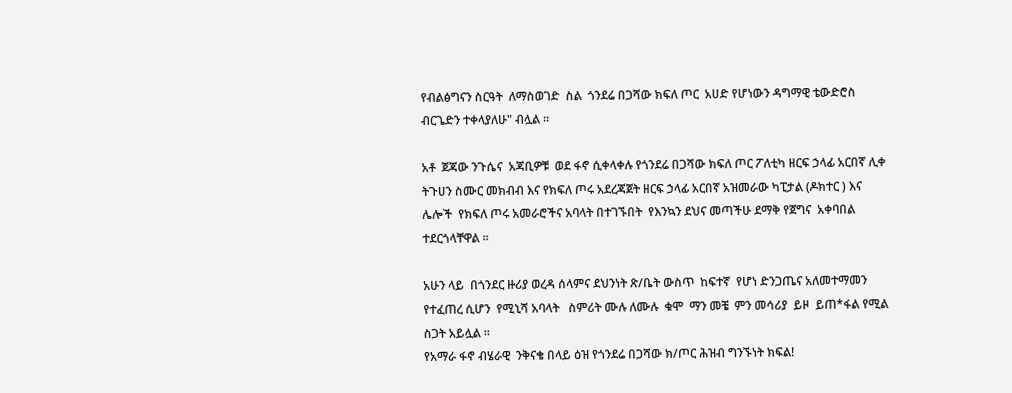የብልፅግናን ስርዓት  ለማስወገድ  ስል  ጎንደሬ በጋሻው ክፍለ ጦር  አሀድ የሆነውን ዳግማዊ ቴውድሮስ ብርጌድን ተቀላያለሁ" ብሏል ።

አቶ  ጀጃው ንጉሴና  አጃቢዎቹ  ወደ ፋኖ ሲቀላቀሉ የጎንደሬ በጋሻው ክፍለ ጦር ፖለቲካ ዘርፍ ኃላፊ አርበኛ ሊቀ ትጉሀን ስሙር መክብብ እና የክፍለ ጦሩ አደረጃጀት ዘርፍ ኃላፊ አርበኛ አዝመራው ካፒታል (ዶክተር ) እና ሌሎች  የክፍለ ጦሩ አመራሮችና አባላት በተገኙበት  የእንኳን ደህና መጣችሁ ደማቅ የጀግና  አቀባበል ተደርጎላቸዋል ።

አሁን ላይ  በጎንደር ዙሪያ ወረዳ ሰላምና ደህንነት ጽ/ቤት ውስጥ  ከፍተኛ  የሆነ ድንጋጤና አለመተማመን የተፈጠረ ሲሆን  የሚኒሻ አባላት   ስምሪት ሙሉ ለሙሉ  ቁሞ  ማን መቼ  ምን መሳሪያ  ይዞ  ይጠ*ፋል የሚል ስጋት አይሏል ።
የአማራ ፋኖ ብሄራዊ  ንቅናቄ በላይ ዕዝ የጎንደሬ በጋሻው ክ/ጦር ሕዝብ ግንኙነት ክፍል!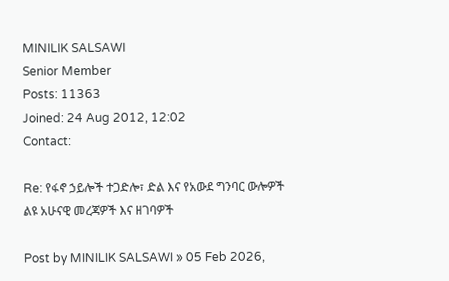MINILIK SALSAWI
Senior Member
Posts: 11363
Joined: 24 Aug 2012, 12:02
Contact:

Re: የፋኖ ኃይሎች ተጋድሎ፣ ድል እና የአውደ ግንባር ውሎዎች ልዩ አሁናዊ መረጃዎች እና ዘገባዎች

Post by MINILIK SALSAWI » 05 Feb 2026,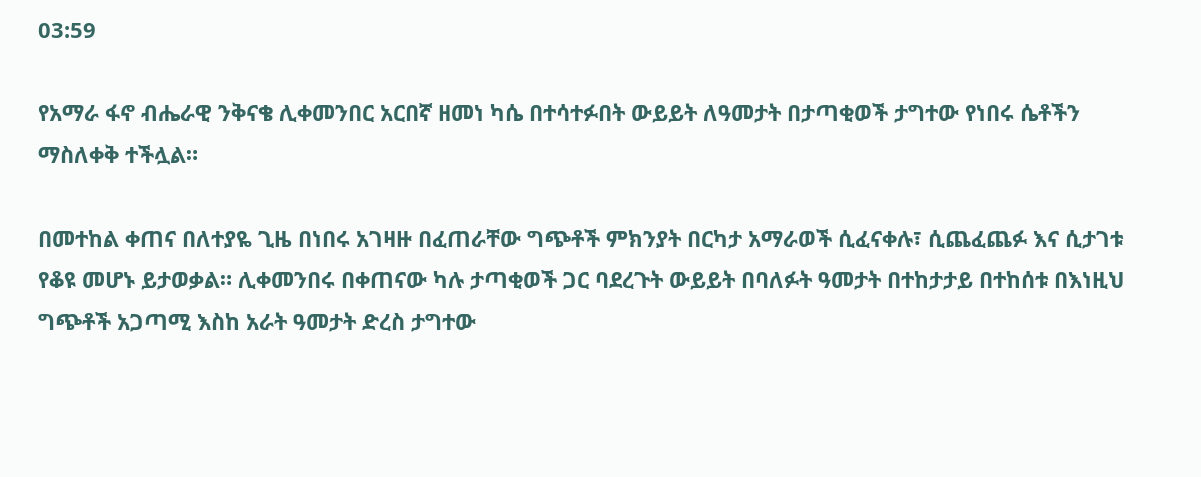03:59

የአማራ ፋኖ ብሔራዊ ንቅናቄ ሊቀመንበር አርበኛ ዘመነ ካሴ በተሳተፉበት ውይይት ለዓመታት በታጣቂወች ታግተው የነበሩ ሴቶችን ማስለቀቅ ተችሏል።

በመተከል ቀጠና በለተያዬ ጊዜ በነበሩ አገዛዙ በፈጠራቸው ግጭቶች ምክንያት በርካታ አማራወች ሲፈናቀሉ፣ ሲጨፈጨፉ እና ሲታገቱ የቆዩ መሆኑ ይታወቃል። ሊቀመንበሩ በቀጠናው ካሉ ታጣቂወች ጋር ባደረጉት ውይይት በባለፉት ዓመታት በተከታታይ በተከሰቱ በእነዚህ ግጭቶች አጋጣሚ እስከ አራት ዓመታት ድረስ ታግተው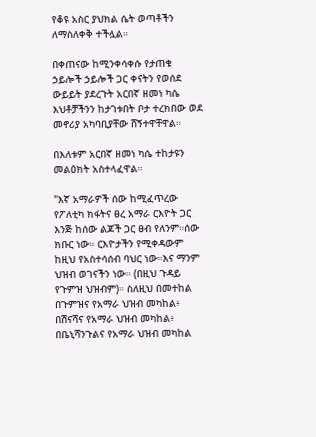የቆዩ አስር ያህክል ሴት ወጣቶችን ለማስለቀቅ ተችሏል።

በቀጠናው ከሚንቀሳቀሱ የታጠቁ ኃይሎች ኃይሎች ጋር ቀናትን የወሰደ ውይይት ያደረጉት አርበኛ ዘመነ ካሴ እህቶቻችንን ከታገቱበት ቦታ ተረክበው ወደ መኖሪያ አካባቢያቸው ሸኝተዋቸዋል።

በእለቱም አርበኛ ዘመነ ካሴ ተከታዩን መልዕክት አስተላፈዋል።

"እኛ አማራዎች ሰው ከሚፈጥረው የፖለቲካ ክፋትና ፀረ አማራ ርእዮት ጋር እንጅ ከሰው ልጆች ጋር ፀብ የለንም።ሰው ክቡር ነው። ርእዮታችን የሚቀዳውም ከዚህ የአስተሳሰብ ባህር ነው።እና ማንም ህዝብ ወገናችን ነው። (በዚህ ጉዳይ የጉምዝ ህዝብም)። ስለዚህ በመተከል በጉምዝና የአማራ ህዝብ መካከል፥ በሽናሻና የአማራ ህዝብ መካከል፥ በቤኒሻንጉልና የአማራ ህዝብ መካከል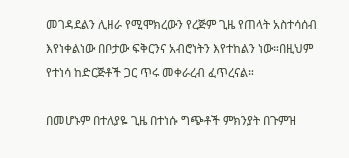መገዳደልን ሊዘራ የሚሞክረውን የረጅም ጊዜ የጠላት አስተሳሰብ እየነቀልነው በቦታው ፍቅርንና አብሮነትን እየተከልን ነው።በዚህም የተነሳ ከድርጅቶች ጋር ጥሩ መቀራረብ ፈጥረናል።

በመሆኑም በተለያዬ ጊዜ በተነሱ ግጭቶች ምክንያት በጉምዝ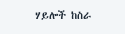ሃይሎች ከስራ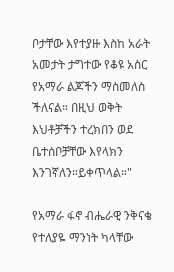ቦታቸው እየተያዙ እስከ አራት አመታት ታግተው የቆዩ አስር የአማራ ልጆችን ማስመለስ ችለናል። በዚህ ወቅት እህቶቻችን ተረክበን ወደ ቤተሰቦቻቸው እየላክን እንገኛለን።ይቀጥላል።"

የአማራ ፋኖ ብሔራዊ ንቅናቄ የተለያዬ ማንነት ካላቸው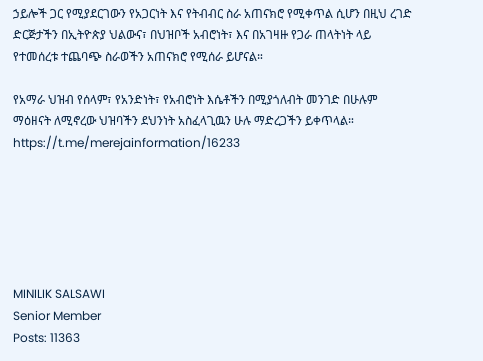ኃይሎች ጋር የሚያደርገውን የአጋርነት እና የትብብር ስራ አጠናክሮ የሚቀጥል ሲሆን በዚህ ረገድ ድርጅታችን በኢትዮጵያ ህልውና፣ በህዝቦች አብሮነት፣ እና በአገዛዙ የጋራ ጠላትነት ላይ የተመሰረቱ ተጨባጭ ስራወችን አጠናክሮ የሚሰራ ይሆናል።

የአማራ ህዝብ የሰላም፣ የአንድነት፣ የአብሮነት እሴቶችን በሚያጎለብት መንገድ በሁሉም ማዕዘናት ለሚኖረው ህዝባችን ደህንነት አስፈላጊዉን ሁሉ ማድረጋችን ይቀጥላል። https://t.me/merejainformation/16233






MINILIK SALSAWI
Senior Member
Posts: 11363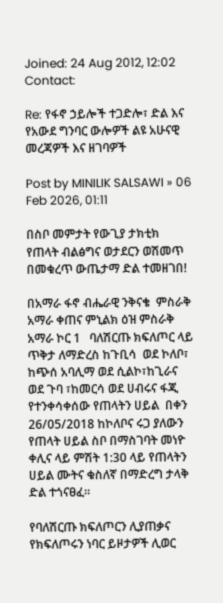Joined: 24 Aug 2012, 12:02
Contact:

Re: የፋኖ ኃይሎች ተጋድሎ፣ ድል እና የአውደ ግንባር ውሎዎች ልዩ አሁናዊ መረጃዎች እና ዘገባዎች

Post by MINILIK SALSAWI » 06 Feb 2026, 01:11

በስቦ መምታት የውጊያ ታክቲክ የጠላት ብልፅግና ወታደርን ወሽመጥ በመቁረጥ ውጤታማ ድል ተመዘገበ!

በአማራ ፋኖ ብሔራዊ ንቅናቄ  ምስራቅ አማራ ቀጠና ምኒልክ ዕዝ ምስራቅ  አማራ ኮር 1   ባለሽርጡ ክፍለጦር ላይ ጥቅታ ለማድረስ ከጉቢሳ  ወደ ኮለቦ፣ ከጭሰ አባሊማ ወደ ሲልኮ፣ከጊራና ወደ ጉባ ፣ከመርሳ ወደ ሀብሩና ፋጂ የተንቀሳቀሰው የጠላትን ሀይል  በቀን 26/05/2018 ከኮለቦና ሩጋ ያለውን የጠላት ሀይል ስቦ በማስገባት መነዮ ቀሊና ላይ ምሽት 1:30 ላይ የጠላትን ሀይል ሙትና ቁስለኛ በማድረግ ታላቅ ድል ተጎናፀፈ።

የባለሽርጡ ክፍለጦርን ሊያጠቃና የክፍለጦሩን ነባር ይዞታዎች ሊወር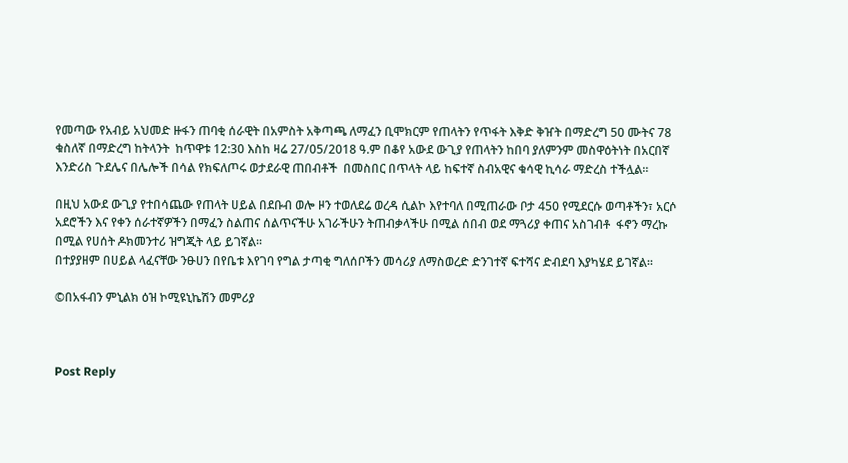የመጣው የአብይ አህመድ ዙፋን ጠባቂ ሰራዊት በአምስት አቅጣጫ ለማፈን ቢሞክርም የጠላትን የጥፋት እቅድ ቅዠት በማድረግ 50 ሙትና 78 ቁስለኛ በማድረግ ከትላንት  ከጥዋቱ 12:30 እስከ ዛሬ 27/05/2018 ዓ.ም በቆየ አውደ ውጊያ የጠላትን ከበባ ያለምንም መስዋዕትነት በአርበኛ እንድሪስ ጉደሌና በሌሎች በሳል የክፍለጦሩ ወታደራዊ ጠበብቶች  በመስበር በጥላት ላይ ከፍተኛ ስብአዊና ቁሳዊ ኪሳራ ማድረስ ተችሏል።

በዚህ አውደ ውጊያ የተበሳጨው የጠላት ሀይል በደቡብ ወሎ ዞን ተወለደሬ ወረዳ ሲልኮ እየተባለ በሚጠራው ቦታ 450 የሚደርሱ ወጣቶችን፣ አርሶ አደሮችን እና የቀን ሰራተኛዎችን በማፈን ስልጠና ሰልጥናችሁ አገራችሁን ትጠብቃላችሁ በሚል ሰበብ ወደ ማጓሪያ ቀጠና አስገብቶ  ፋኖን ማረኩ በሚል የሀሰት ዶክመንተሪ ዝግጂት ላይ ይገኛል።
በተያያዘም በሀይል ላፈናቸው ንፁሀን በየቤቱ እየገባ የግል ታጣቂ ግለሰቦችን መሳሪያ ለማስወረድ ድንገተኛ ፍተሻና ድብደባ እያካሄደ ይገኛል።

©በአፋብን ምኒልክ ዕዝ ኮሚዩኒኬሽን መምሪያ



Post Reply